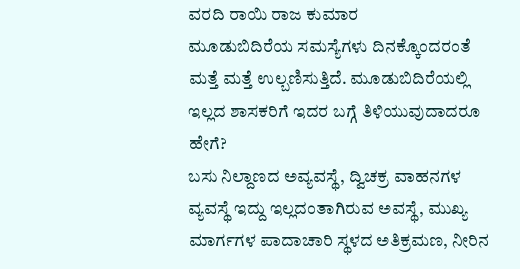ವರದಿ ರಾಯಿ ರಾಜ ಕುಮಾರ
ಮೂಡುಬಿದಿರೆಯ ಸಮಸ್ಯೆಗಳು ದಿನಕ್ಕೊಂದರಂತೆ ಮತ್ತೆ ಮತ್ತೆ ಉಲ್ಬಣಿಸುತ್ತಿದೆ. ಮೂಡುಬಿದಿರೆಯಲ್ಲಿ ಇಲ್ಲದ ಶಾಸಕರಿಗೆ ಇದರ ಬಗ್ಗೆ ತಿಳಿಯುವುದಾದರೂ ಹೇಗೆ?
ಬಸು ನಿಲ್ದಾಣದ ಅವ್ಯವಸ್ಥೆ, ದ್ವಿಚಕ್ರ ವಾಹನಗಳ ವ್ಯವಸ್ಥೆ ಇದ್ದು ಇಲ್ಲದಂತಾಗಿರುವ ಅವಸ್ಥೆ, ಮುಖ್ಯ ಮಾರ್ಗಗಳ ಪಾದಾಚಾರಿ ಸ್ಥಳದ ಅತಿಕ್ರಮಣ, ನೀರಿನ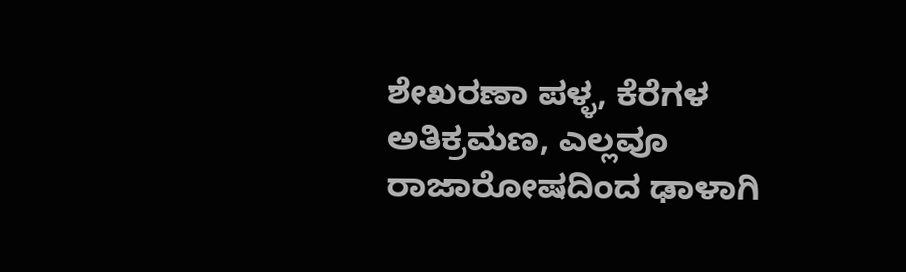ಶೇಖರಣಾ ಪಳ್ಳ, ಕೆರೆಗಳ ಅತಿಕ್ರಮಣ, ಎಲ್ಲವೂ ರಾಜಾರೋಷದಿಂದ ಢಾಳಾಗಿ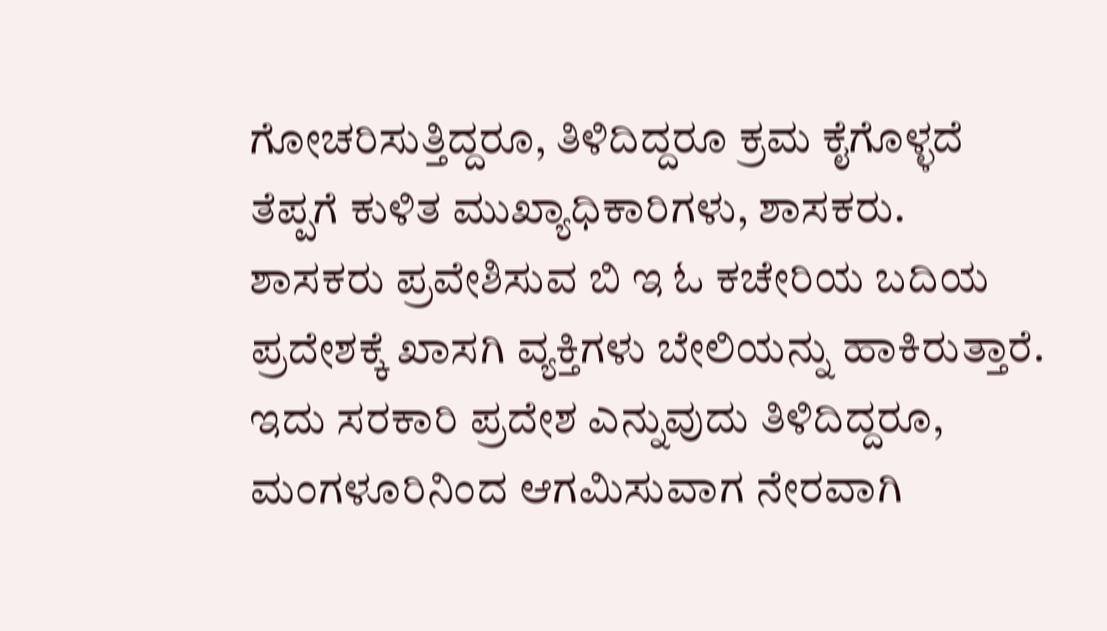ಗೋಚರಿಸುತ್ತಿದ್ದರೂ, ತಿಳಿದಿದ್ದರೂ ಕ್ರಮ ಕೈಗೊಳ್ಳದೆ ತೆಪ್ಪಗೆ ಕುಳಿತ ಮುಖ್ಯಾಧಿಕಾರಿಗಳು, ಶಾಸಕರು.
ಶಾಸಕರು ಪ್ರವೇಶಿಸುವ ಬಿ ಇ ಓ ಕಚೇರಿಯ ಬದಿಯ ಪ್ರದೇಶಕ್ಕೆ ಖಾಸಗಿ ವ್ಯಕ್ತಿಗಳು ಬೇಲಿಯನ್ನು ಹಾಕಿರುತ್ತಾರೆ. ಇದು ಸರಕಾರಿ ಪ್ರದೇಶ ಎನ್ನುವುದು ತಿಳಿದಿದ್ದರೂ, ಮಂಗಳೂರಿನಿಂದ ಆಗಮಿಸುವಾಗ ನೇರವಾಗಿ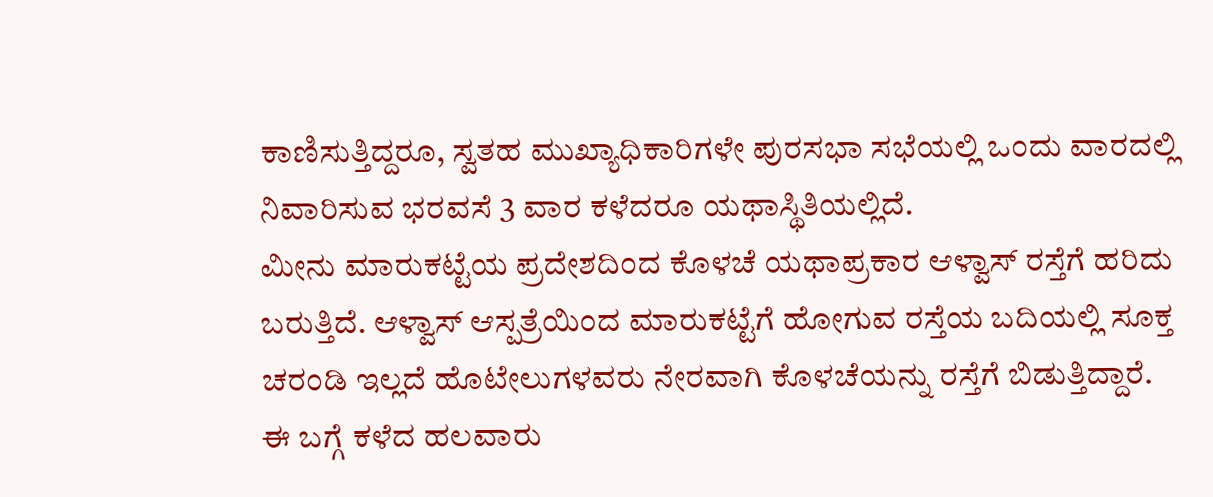ಕಾಣಿಸುತ್ತಿದ್ದರೂ, ಸ್ವತಹ ಮುಖ್ಯಾಧಿಕಾರಿಗಳೇ ಪುರಸಭಾ ಸಭೆಯಲ್ಲಿ ಒಂದು ವಾರದಲ್ಲಿ ನಿವಾರಿಸುವ ಭರವಸೆ 3 ವಾರ ಕಳೆದರೂ ಯಥಾಸ್ಥಿತಿಯಲ್ಲಿದೆ.
ಮೀನು ಮಾರುಕಟ್ಟೆಯ ಪ್ರದೇಶದಿಂದ ಕೊಳಚೆ ಯಥಾಪ್ರಕಾರ ಆಳ್ವಾಸ್ ರಸ್ತೆಗೆ ಹರಿದು ಬರುತ್ತಿದೆ. ಆಳ್ವಾಸ್ ಆಸ್ಪತ್ರೆಯಿಂದ ಮಾರುಕಟ್ಟೆಗೆ ಹೋಗುವ ರಸ್ತೆಯ ಬದಿಯಲ್ಲಿ ಸೂಕ್ತ ಚರಂಡಿ ಇಲ್ಲದೆ ಹೊಟೇಲುಗಳವರು ನೇರವಾಗಿ ಕೊಳಚೆಯನ್ನು ರಸ್ತೆಗೆ ಬಿಡುತ್ತಿದ್ದಾರೆ. ಈ ಬಗ್ಗೆ ಕಳೆದ ಹಲವಾರು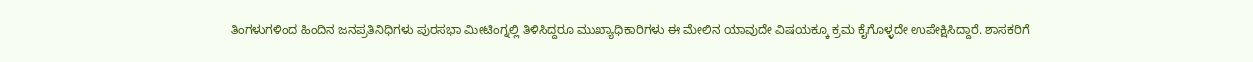ತಿಂಗಳುಗಳಿಂದ ಹಿಂದಿನ ಜನಪ್ರತಿನಿಧಿಗಳು ಪುರಸಭಾ ಮೀಟಿಂಗ್ನಲ್ಲಿ ತಿಳಿಸಿದ್ದರೂ ಮುಖ್ಯಾಧಿಕಾರಿಗಳು ಈ ಮೇಲಿನ ಯಾವುದೇ ವಿಷಯಕ್ಕೂ ಕ್ರಮ ಕೈಗೊಳ್ಳದೇ ಉಪೇಕ್ಷಿಸಿದ್ದಾರೆ. ಶಾಸಕರಿಗೆ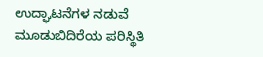ಉದ್ಘಾಟನೆಗಳ ನಡುವೆ ಮೂಡುಬಿದಿರೆಯ ಪರಿಸ್ಥಿತಿ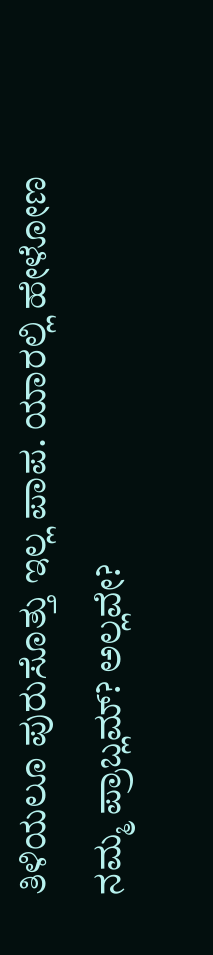ತಿಳಿಯಲೂ ಪುರುಸೊತ್ತು ಇಲ್ಲ ಪಾಪ. ಯಾರಲ್ಲಿ ಹೇಳೋಣ ನಮ್ಮ ಪ್ರಾಬ್ಲಮ್? ಅಲ್ಲವೇ?